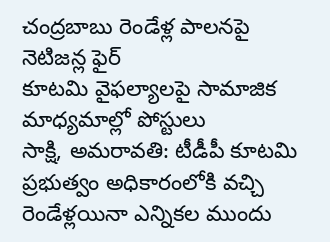చంద్రబాబు రెండేళ్ల పాలనపై నెటిజన్ల ఫైర్
కూటమి వైఫల్యాలపై సామాజిక మాధ్యమాల్లో పోస్టులు
సాక్షి, అమరావతి: టీడీపీ కూటమి ప్రభుత్వం అధికారంలోకి వచ్చి రెండేళ్లయినా ఎన్నికల ముందు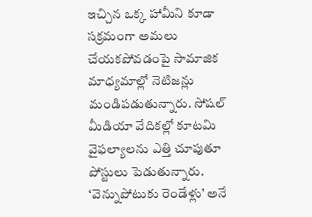ఇచ్చిన ఒక్క హామీని కూడా సక్రమంగా అమలు చేయకపోవడంపై సామాజిక మాధ్యమాల్లో నెటిజన్లు మండిపడుతున్నారు. సోషల్ మీడియా వేదికల్లో కూటమి వైఫల్యాలను ఎత్తి చూపుతూ పోస్టులు పెడుతున్నారు. ‘వెన్నుపోటుకు రెండేళ్లు’ అనే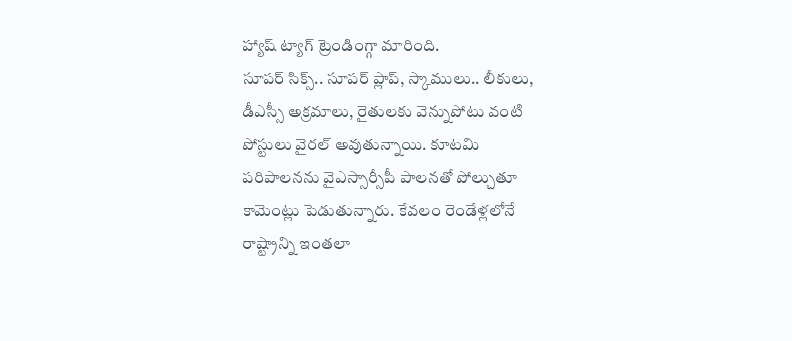హ్యాష్ ట్యాగ్ ట్రెండింగ్గా మారింది.
సూపర్ సిక్స్.. సూపర్ ప్లాప్, స్కాములు.. లీకులు, డీఎస్సీ అక్రమాలు, రైతులకు వెన్నుపోటు వంటి పోస్టులు వైరల్ అవుతున్నాయి. కూటమి పరిపాలనను వైఎస్సార్సీపీ పాలనతో పోల్చుతూ కామెంట్లు పెడుతున్నారు. కేవలం రెండేళ్లలోనే రాష్ట్రాన్ని ఇంతలా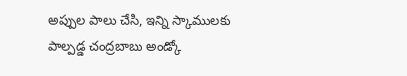అప్పుల పాలు చేసి, ఇన్ని స్కాములకు పాల్పడ్డ చంద్రబాబు అండ్కో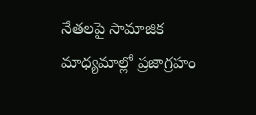నేతలపై సామాజిక మాధ్యమాల్లో ప్రజాగ్రహం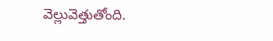వెల్లువెత్తుతోంది.